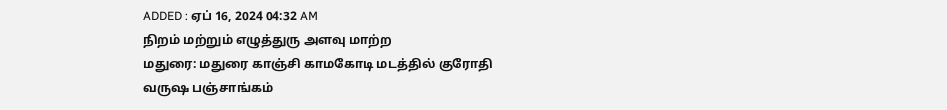ADDED : ஏப் 16, 2024 04:32 AM
நிறம் மற்றும் எழுத்துரு அளவு மாற்ற
மதுரை: மதுரை காஞ்சி காமகோடி மடத்தில் குரோதி வருஷ பஞ்சாங்கம்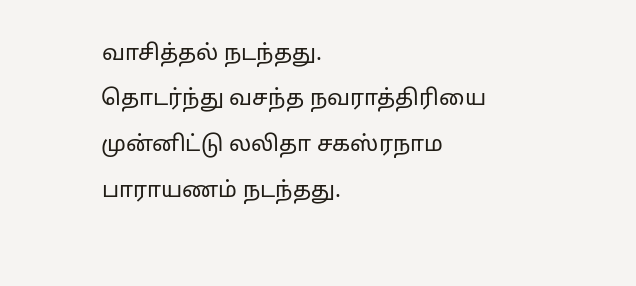வாசித்தல் நடந்தது.
தொடர்ந்து வசந்த நவராத்திரியை முன்னிட்டு லலிதா சகஸ்ரநாம பாராயணம் நடந்தது.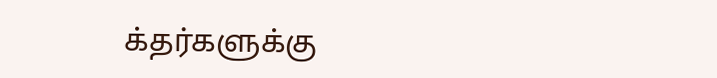க்தர்களுக்கு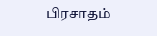பிரசாதம்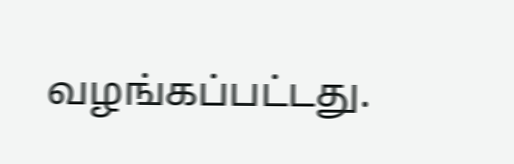வழங்கப்பட்டது.